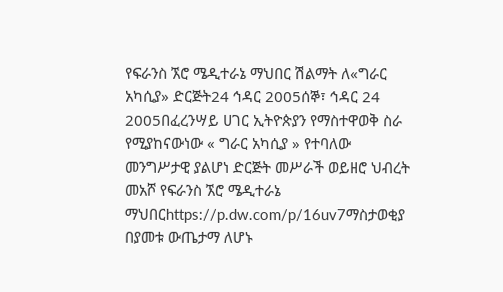የፍራንስ ኧሮ ሜዲተራኔ ማህበር ሽልማት ለ«ግራር አካሲያ» ድርጅት24 ኅዳር 2005ሰኞ፣ ኅዳር 24 2005በፈረንሣይ ሀገር ኢትዮጵያን የማስተዋወቅ ስራ የሚያከናውነው « ግራር አካሲያ » የተባለው መንግሥታዊ ያልሆነ ድርጅት መሥራች ወይዘሮ ህብረት መአሾ የፍራንስ ኧሮ ሜዲተራኔ ማህበርhttps://p.dw.com/p/16uv7ማስታወቂያ በያመቱ ውጤታማ ለሆኑ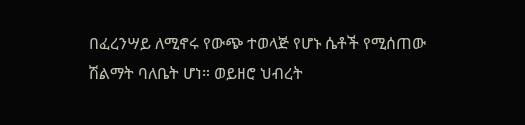በፈረንሣይ ለሚኖሩ የውጭ ተወላጅ የሆኑ ሴቶች የሚሰጠው ሽልማት ባለቤት ሆነ። ወይዘሮ ህብረት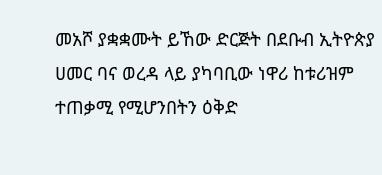መአሾ ያቋቋሙት ይኸው ድርጅት በደቡብ ኢትዮጵያ ሀመር ባና ወረዳ ላይ ያካባቢው ነዋሪ ከቱሪዝም ተጠቃሚ የሚሆንበትን ዕቅድ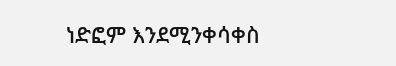ነድፎም እንደሚንቀሳቀስ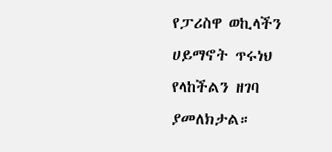የፓሪስዋ ወኪላችን ሀይማኖት ጥሩነህ የላከችልን ዘገባ ያመለክታል።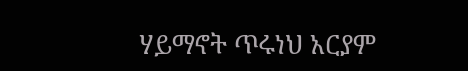ሃይማኖት ጥሩነህ አርያም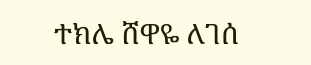ተክሌ ሸዋዬ ለገሰ